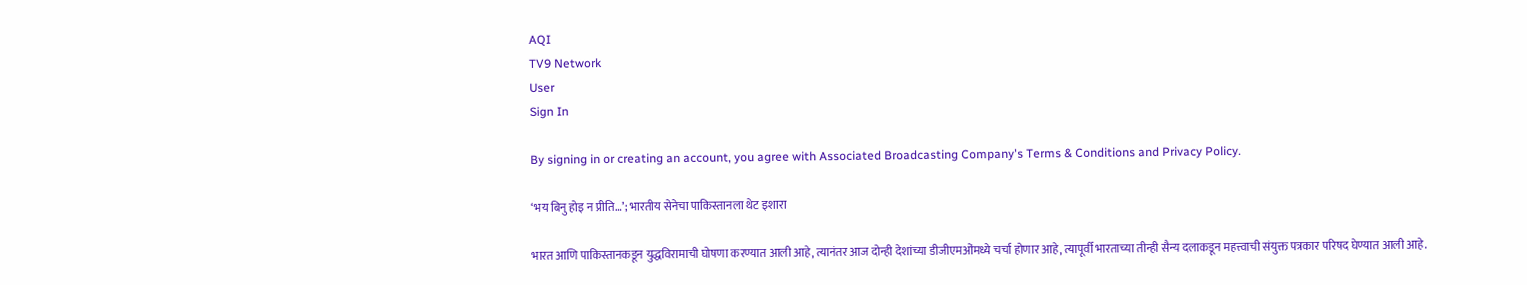AQI
TV9 Network
User
Sign In

By signing in or creating an account, you agree with Associated Broadcasting Company's Terms & Conditions and Privacy Policy.

‘भय बिनु होइ न प्रीति…’; भारतीय सेनेचा पाकिस्तानला थेट इशारा

भारत आणि पाकिस्तानकडून युद्धविरामाची घोषणा करण्यात आली आहे, त्यानंतर आज दोन्ही देशांच्या डीजीएमओंमध्ये चर्चा होणार आहे, त्यापूर्वी भारताच्या तीन्ही सैन्य दलाकडून महत्त्वाची संयुक्त पत्रकार परिषद घेण्यात आली आहे.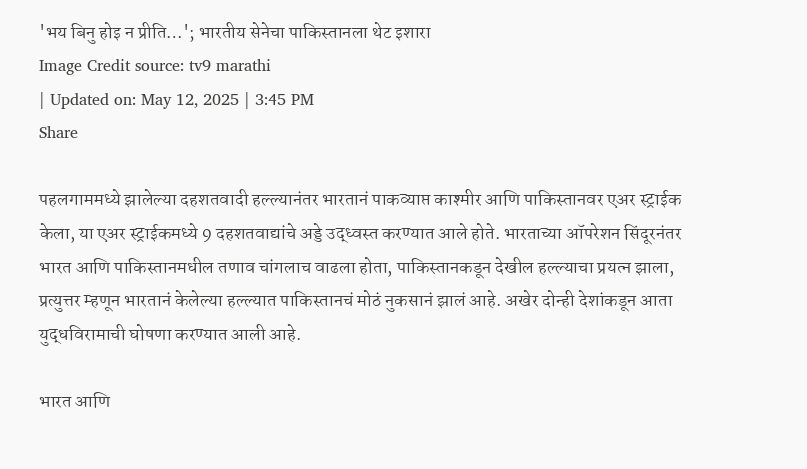'भय बिनु होइ न प्रीति…'; भारतीय सेनेचा पाकिस्तानला थेट इशारा
Image Credit source: tv9 marathi
| Updated on: May 12, 2025 | 3:45 PM
Share

पहलगाममध्ये झालेल्या दहशतवादी हल्ल्यानंतर भारतानं पाकव्याप्त काश्मीर आणि पाकिस्तानवर एअर स्ट्राईक केला, या एअर स्ट्राईकमध्ये 9 दहशतवाद्यांचे अड्डे उद्ध्वस्त करण्यात आले होते. भारताच्या ऑपरेशन सिंदूरनंतर भारत आणि पाकिस्तानमधील तणाव चांगलाच वाढला होता, पाकिस्तानकडून देखील हल्ल्याचा प्रयत्न झाला, प्रत्युत्तर म्हणून भारतानं केलेल्या हल्ल्यात पाकिस्तानचं मोठं नुकसानं झालं आहे. अखेर दोन्ही देशांकडून आता युद्धविरामाची घोषणा करण्यात आली आहे.

भारत आणि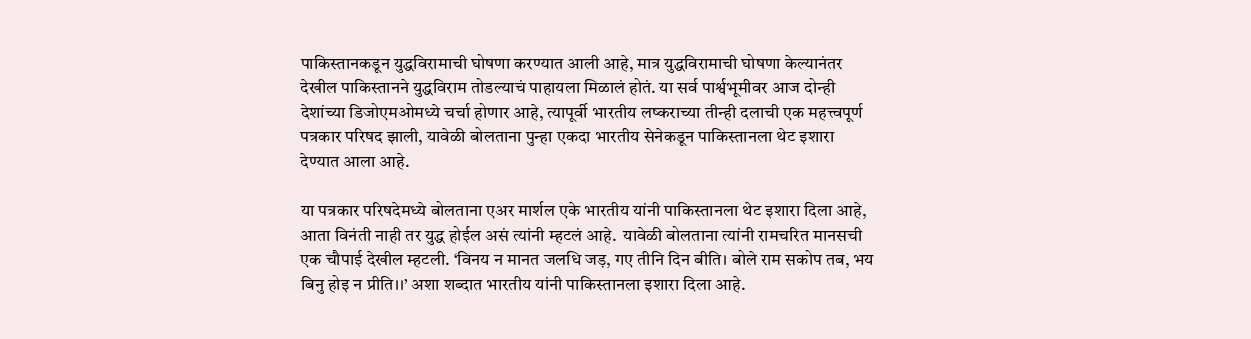पाकिस्तानकडून युद्धविरामाची घोषणा करण्यात आली आहे, मात्र युद्धविरामाची घोषणा केल्यानंतर देखील पाकिस्तानने युद्धविराम तोडल्याचं पाहायला मिळालं होतं. या सर्व पार्श्वभूमीवर आज दोन्ही देशांच्या डिजोएमओमध्ये चर्चा होणार आहे, त्यापूर्वी भारतीय लष्कराच्या तीन्ही दलाची एक महत्त्वपूर्ण पत्रकार परिषद झाली, यावेळी बोलताना पुन्हा एकदा भारतीय सेनेकडून पाकिस्तानला थेट इशारा देण्यात आला आहे.

या पत्रकार परिषदेमध्ये बोलताना एअर मार्शल एके भारतीय यांनी पाकिस्तानला थेट इशारा दिला आहे, आता विनंती नाही तर युद्ध होईल असं त्यांनी म्हटलं आहे.  यावेळी बोलताना त्यांनी रामचरित मानसची एक चौपाई देखील म्हटली. ‘विनय न मानत जलधि जड़, गए तीनि दिन बीति। बोले राम सकोप तब, भय बिनु होइ न प्रीति।।’ अशा शब्दात भारतीय यांनी पाकिस्तानला इशारा दिला आहे.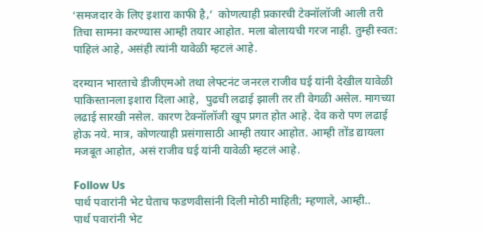‘समजदार के लिए इशारा काफी है,’  कोणत्याही प्रकारची टेक्नॉलॉजी आली तरी तिचा सामना करण्यास आम्ही तयार आहोत. मला बोलायची गरज नाही. तुम्ही स्वत: पाहिलं आहे, असंही त्यांनी यावेळी म्हटलं आहे.

दरम्यान भारताचे डीजीएमओ तथा लेफ्टनंट जनरल राजीव घई यांनी देखील यावेळी पाकिस्तानला इशारा दिला आहे,  पुढची लढाई झाली तर ती वेगळी असेल. मागच्या लढाई सारखी नसेल. कारण टेक्नॉलॉजी खूप प्रगत होत आहे. देव करो पण लढाई होऊ नये. मात्र, कोणत्याही प्रसंगासाठी आम्ही तयार आहोत. आम्ही तोंड द्यायला मजबूत आहोत, असं राजीव घई यांनी यावेळी म्हटलं आहे.

Follow Us
पार्थ पवारांनी भेट घेताच फडणवीसांनी दिली मोठी माहिती; म्हणाले, आम्ही..
पार्थ पवारांनी भेट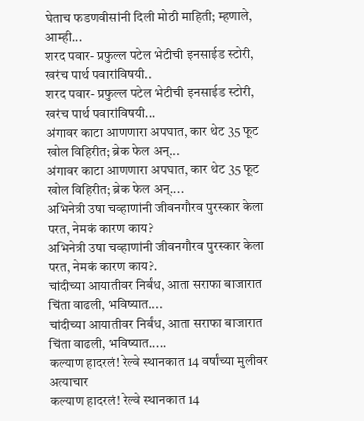घेताच फडणवीसांनी दिली मोठी माहिती; म्हणाले, आम्ही...
शरद पवार- प्रफुल्ल पटेल भेटीची इनसाईड स्टोरी, खरंच पार्थ पवारांविषयी..
शरद पवार- प्रफुल्ल पटेल भेटीची इनसाईड स्टोरी, खरंच पार्थ पवारांविषयी...
अंगावर काटा आणणारा अपघात, कार थेट 35 फूट खोल विहिरीत; ब्रेक फेल अन्...
अंगावर काटा आणणारा अपघात, कार थेट 35 फूट खोल विहिरीत; ब्रेक फेल अन्....
अभिनेत्री उषा चव्हाणांनी जीवनगौरव पुरस्कार केला परत, नेमकं कारण काय?
अभिनेत्री उषा चव्हाणांनी जीवनगौरव पुरस्कार केला परत, नेमकं कारण काय?.
चांदीच्या आयातीवर निर्बंध, आता सराफा बाजारात चिंता वाढली, भविष्यात....
चांदीच्या आयातीवर निर्बंध, आता सराफा बाजारात चिंता वाढली, भविष्यात.....
कल्याण हादरलं! रेल्वे स्थानकात 14 वर्षांच्या मुलीवर अत्याचार
कल्याण हादरलं! रेल्वे स्थानकात 14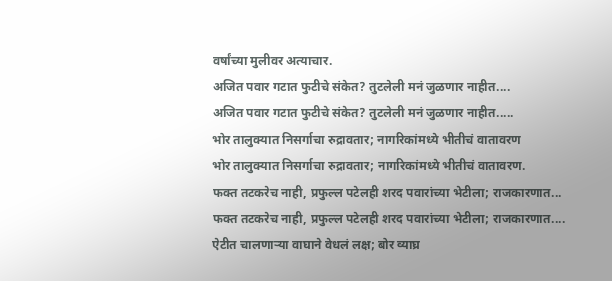वर्षांच्या मुलीवर अत्याचार.
अजित पवार गटात फुटीचे संकेत? तुटलेली मनं जुळणार नाहीत....
अजित पवार गटात फुटीचे संकेत? तुटलेली मनं जुळणार नाहीत.....
भोर तालुक्यात निसर्गाचा रुद्रावतार; नागरिकांमध्ये भीतीचं वातावरण
भोर तालुक्यात निसर्गाचा रुद्रावतार; नागरिकांमध्ये भीतीचं वातावरण.
फक्त तटकरेच नाही, प्रफुल्ल पटेलही शरद पवारांच्या भेटीला; राजकारणात...
फक्त तटकरेच नाही, प्रफुल्ल पटेलही शरद पवारांच्या भेटीला; राजकारणात....
ऐटीत चालणाऱ्या वाघाने वेधलं लक्ष; बोर व्याघ्र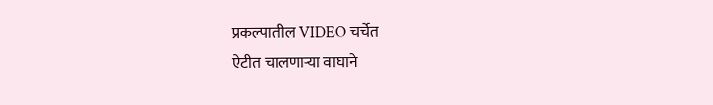प्रकल्पातील VIDEO चर्चेत
ऐटीत चालणाऱ्या वाघाने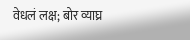वेधलं लक्ष; बोर व्याघ्र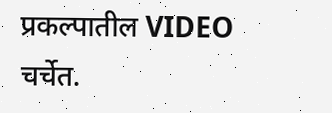प्रकल्पातील VIDEO चर्चेत.